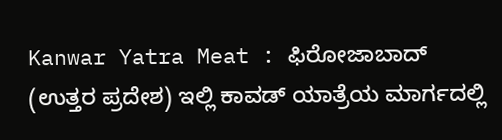Kanwar Yatra Meat : ಫಿರೋಜಾಬಾದ್ (ಉತ್ತರ ಪ್ರದೇಶ) ಇಲ್ಲಿ ಕಾವಡ್ ಯಾತ್ರೆಯ ಮಾರ್ಗದಲ್ಲಿ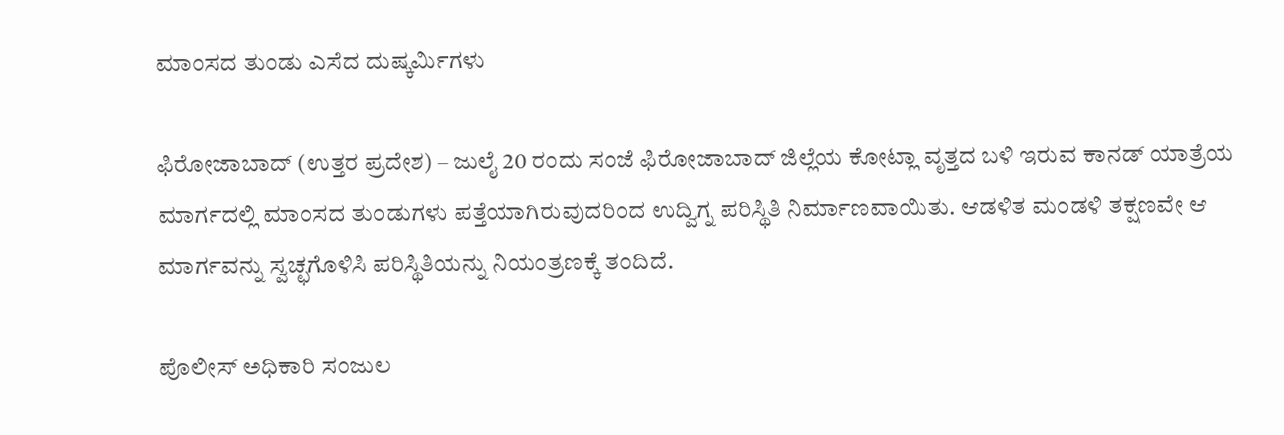ಮಾಂಸದ ತುಂಡು ಎಸೆದ ದುಷ್ಕರ್ಮಿಗಳು

ಫಿರೋಜಾಬಾದ್ (ಉತ್ತರ ಪ್ರದೇಶ) – ಜುಲೈ 20 ರಂದು ಸಂಜೆ ಫಿರೋಜಾಬಾದ್ ಜಿಲ್ಲೆಯ ಕೋಟ್ಲಾ ವೃತ್ತದ ಬಳಿ ಇರುವ ಕಾನಡ್ ಯಾತ್ರೆಯ ಮಾರ್ಗದಲ್ಲಿ ಮಾಂಸದ ತುಂಡುಗಳು ಪತ್ತೆಯಾಗಿರುವುದರಿಂದ ಉದ್ವಿಗ್ನ ಪರಿಸ್ಥಿತಿ ನಿರ್ಮಾಣವಾಯಿತು. ಆಡಳಿತ ಮಂಡಳಿ ತಕ್ಷಣವೇ ಆ ಮಾರ್ಗವನ್ನು ಸ್ವಚ್ಛಗೊಳಿಸಿ ಪರಿಸ್ಥಿತಿಯನ್ನು ನಿಯಂತ್ರಣಕ್ಕೆ ತಂದಿದೆ.

ಪೊಲೀಸ್ ಅಧಿಕಾರಿ ಸಂಜುಲ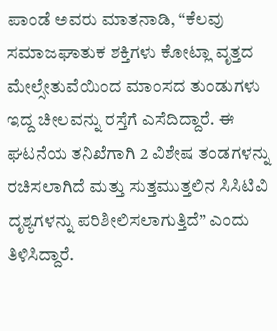ಪಾಂಡೆ ಅವರು ಮಾತನಾಡಿ, “ಕೆಲವು ಸಮಾಜಘಾತುಕ ಶಕ್ತಿಗಳು ಕೋಟ್ಲಾ ವೃತ್ತದ ಮೇಲ್ಸೇತುವೆಯಿಂದ ಮಾಂಸದ ತುಂಡುಗಳು ಇದ್ದ ಚೀಲವನ್ನು ರಸ್ತೆಗೆ ಎಸೆದಿದ್ದಾರೆ. ಈ ಘಟನೆಯ ತನಿಖೆಗಾಗಿ 2 ವಿಶೇಷ ತಂಡಗಳನ್ನು ರಚಿಸಲಾಗಿದೆ ಮತ್ತು ಸುತ್ತಮುತ್ತಲಿನ ಸಿಸಿಟಿವಿ ದೃಶ್ಯಗಳನ್ನು ಪರಿಶೀಲಿಸಲಾಗುತ್ತಿದೆ” ಎಂದು ತಿಳಿಸಿದ್ದಾರೆ.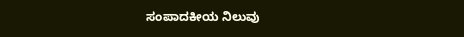ಸಂಪಾದಕೀಯ ನಿಲುವು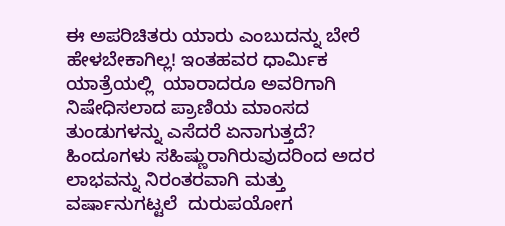ಈ ಅಪರಿಚಿತರು ಯಾರು ಎಂಬುದನ್ನು ಬೇರೆ ಹೇಳಬೇಕಾಗಿಲ್ಲ! ಇಂತಹವರ ಧಾರ್ಮಿಕ ಯಾತ್ರೆಯಲ್ಲಿ  ಯಾರಾದರೂ ಅವರಿಗಾಗಿ ನಿಷೇಧಿಸಲಾದ ಪ್ರಾಣಿಯ ಮಾಂಸದ ತುಂಡುಗಳನ್ನು ಎಸೆದರೆ ಏನಾಗುತ್ತದೆ?  ಹಿಂದೂಗಳು ಸಹಿಷ್ಣುರಾಗಿರುವುದರಿಂದ ಅದರ ಲಾಭವನ್ನು ನಿರಂತರವಾಗಿ ಮತ್ತು ವರ್ಷಾನುಗಟ್ಟಲೆ  ದುರುಪಯೋಗ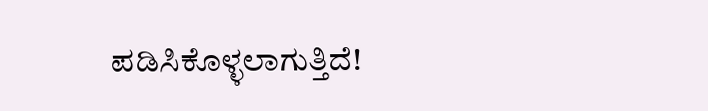ಪಡಿಸಿಕೊಳ್ಳಲಾಗುತ್ತಿದೆ!